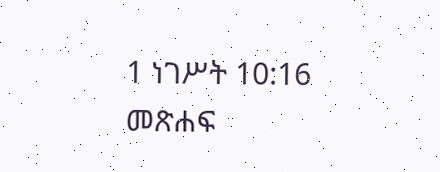1 ነገሥት 10:16 መጽሐፍ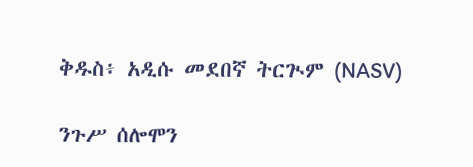ቅዱስ፥ አዲሱ መደበኛ ትርጒም (NASV)

ንጉሥ ሰሎሞን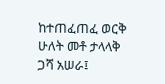ከተጠፈጠፈ ወርቅ ሁለት መቶ ታላላቅ ጋሻ አሠራ፤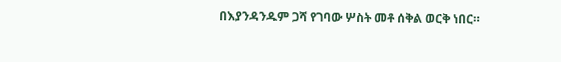በእያንዳንዱም ጋሻ የገባው ሦስት መቶ ሰቅል ወርቅ ነበር።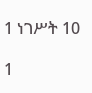1 ነገሥት 10

1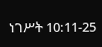ነገሥት 10:11-25